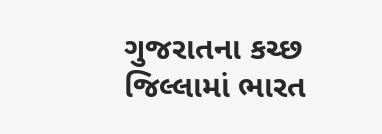ગુજરાતના કચ્છ જિલ્લામાં ભારત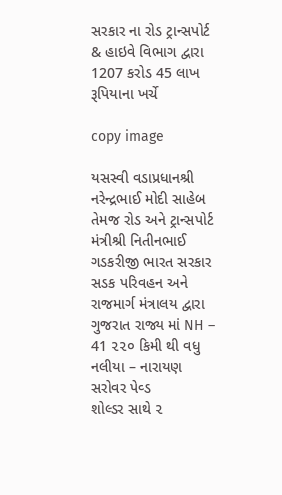સરકાર ના રોડ ટ્રાન્સપોર્ટ & હાઇવે વિભાગ દ્વારા 1207 કરોડ 45 લાખ રૂપિયાના ખર્ચે

copy image

યસસ્વી વડાપ્રધાનશ્રી નરેન્દ્રભાઈ મોદી સાહેબ તેમજ રોડ અને ટ્રાન્સપોર્ટ મંત્રીશ્રી નિતીનભાઈ ગડકરીજી ભારત સરકાર સડક પરિવહન અને રાજમાર્ગ મંત્રાલય દ્વારા ગુજરાત રાજ્ય માં NH – 41 ૨૨૦ કિમી થી વધુ નલીયા – નારાયણ સરોવર પેવ્ડ
શોલ્ડર સાથે ૨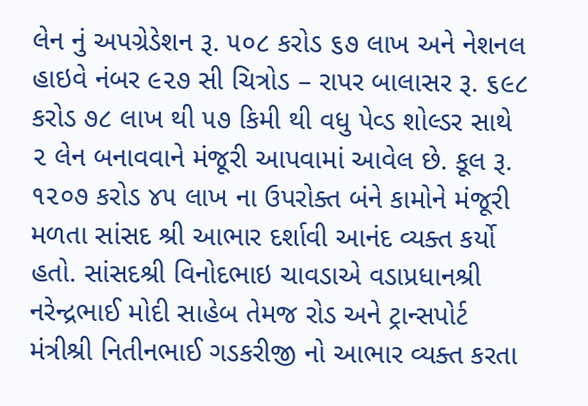લેન નું અપગ્રેડેશન રૂ. ૫૦૮ કરોડ ૬૭ લાખ અને નેશનલ હાઇવે નંબર ૯૨૭ સી ચિત્રોડ – રાપર બાલાસર રૂ. ૬૯૮ કરોડ ૭૮ લાખ થી ૫૭ કિમી થી વધુ પેવ્ડ શોલ્ડર સાથે ૨ લેન બનાવવાને મંજૂરી આપવામાં આવેલ છે. કૂલ રૂ.
૧૨૦૭ કરોડ ૪૫ લાખ ના ઉપરોક્ત બંને કામોને મંજૂરી મળતા સાંસદ શ્રી આભાર દર્શાવી આનંદ વ્યક્ત કર્યો હતો. સાંસદશ્રી વિનોદભાઇ ચાવડાએ વડાપ્રધાનશ્રી નરેન્દ્રભાઈ મોદી સાહેબ તેમજ રોડ અને ટ્રાન્સપોર્ટ મંત્રીશ્રી નિતીનભાઈ ગડકરીજી નો આભાર વ્યક્ત કરતા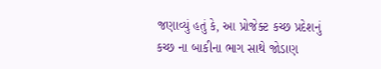જણાવ્યું હતું કે, આ પ્રોજેક્ટ કચ્છ પ્રદેશનું કચ્છ ના બાકીના ભાગ સાથે જોડાણ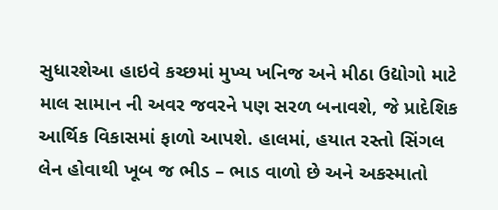સુધારશેઆ હાઇવે કચ્છમાં મુખ્ય ખનિજ અને મીઠા ઉદ્યોગો માટે માલ સામાન ની અવર જવરને પણ સરળ બનાવશે, જે પ્રાદેશિક આર્થિક વિકાસમાં ફાળો આપશે. હાલમાં, હયાત રસ્તો સિંગલ લેન હોવાથી ખૂબ જ ભીડ – ભાડ વાળો છે અને અકસ્માતો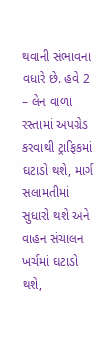થવાની સંભાવના વધારે છે. હવે 2 – લેન વાળા રસ્તામાં અપગ્રેડ કરવાથી ટ્રાફિકમાં ઘટાડો થશે, માર્ગ સલામતીમાં સુધારો થશે અને વાહન સંચાલન ખર્ચમાં ઘટાડો થશે,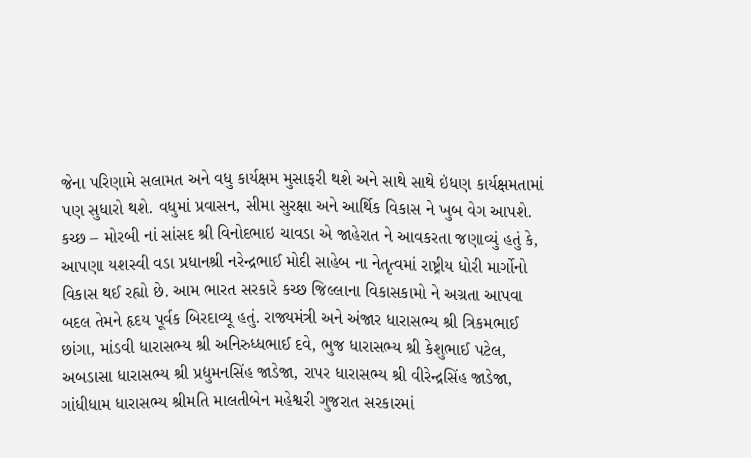જેના પરિણામે સલામત અને વધુ કાર્યક્ષમ મુસાફરી થશે અને સાથે સાથે ઇંધણ કાર્યક્ષમતામાં પણ સુધારો થશે. વધુમાં પ્રવાસન, સીમા સુરક્ષા અને આર્થિક વિકાસ ને ખુબ વેગ આપશે. કચ્છ – મોરબી નાં સાંસદ શ્રી વિનોદભાઇ ચાવડા એ જાહેરાત ને આવકરતા જણાવ્યું હતું કે, આપણા યશસ્વી વડા પ્રધાનશ્રી નરેન્દ્રભાઈ મોદી સાહેબ ના નેતૃત્વમાં રાષ્ટ્રીય ધોરી માર્ગોનો વિકાસ થઈ રહ્યો છે. આમ ભારત સરકારે કચ્છ જિલ્લાના વિકાસકામો ને અગ્રતા આપવા બદલ તેમને હૃદય પૂર્વક બિરદાવ્યૂ હતું. રાજ્યમંત્રી અને અંજાર ધારાસભ્ય શ્રી ત્રિકમભાઈ છાંગા, માંડવી ધારાસભ્ય શ્રી અનિરુધ્ધભાઈ દવે, ભુજ ધારાસભ્ય શ્રી કેશુભાઈ પટેલ, અબડાસા ધારાસભ્ય શ્રી પ્રદ્યુમનસિંહ જાડેજા, રાપર ધારાસભ્ય શ્રી વીરેન્દ્રસિંહ જાડેજા, ગાંધીધામ ધારાસભ્ય શ્રીમતિ માલતીબેન મહેશ્વરી ગુજરાત સરકારમાં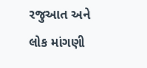રજુઆત અને લોક માંગણી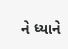ને ધ્યાને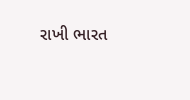રાખી ભારત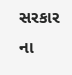સરકાર ના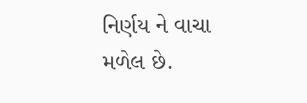નિર્ણય ને વાચા મળેલ છે.